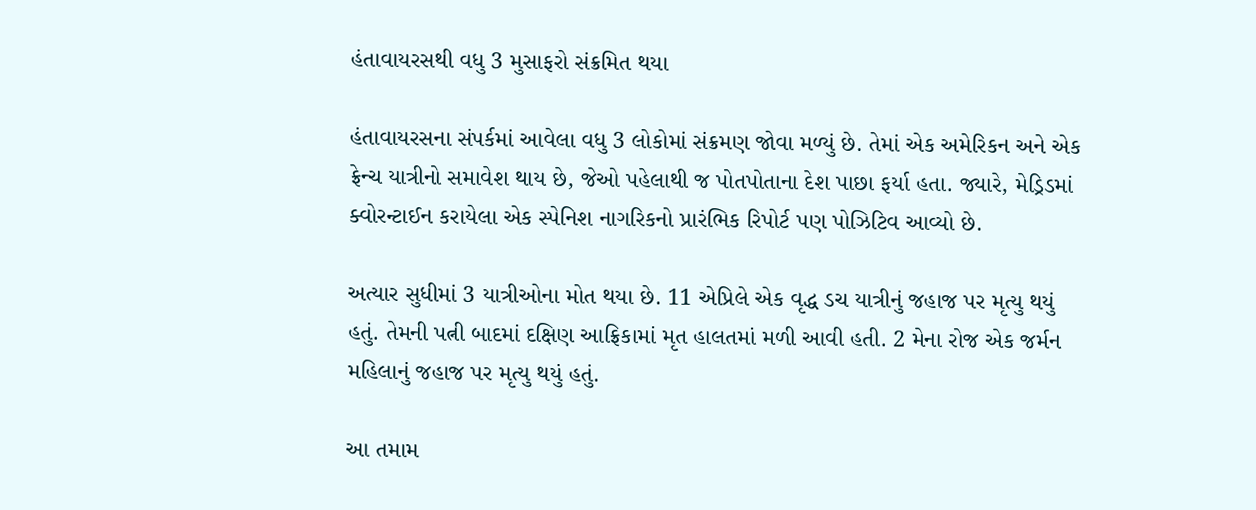હંતાવાયરસથી વધુ 3 મુસાફરો સંક્રમિત થયા

હંતાવાયરસના સંપર્કમાં આવેલા વધુ 3 લોકોમાં સંક્રમણ જોવા મળ્યું છે. તેમાં એક અમેરિકન અને એક ફ્રેન્ચ યાત્રીનો સમાવેશ થાય છે, જેઓ પહેલાથી જ પોતપોતાના દેશ પાછા ફર્યા હતા. જ્યારે, મેડ્રિડમાં ક્વોરન્ટાઈન કરાયેલા એક સ્પેનિશ નાગરિકનો પ્રારંભિક રિપોર્ટ પણ પોઝિટિવ આવ્યો છે.

અત્યાર સુધીમાં 3 યાત્રીઓના મોત થયા છે. 11 એપ્રિલે એક વૃદ્ધ ડચ યાત્રીનું જહાજ પર મૃત્યુ થયું હતું. તેમની પત્ની બાદમાં દક્ષિણ આફ્રિકામાં મૃત હાલતમાં મળી આવી હતી. 2 મેના રોજ એક જર્મન મહિલાનું જહાજ પર મૃત્યુ થયું હતું.

આ તમામ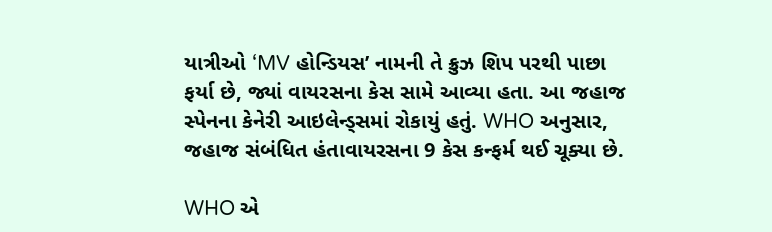યાત્રીઓ ‘MV હોન્ડિયસ’ નામની તે ક્રુઝ શિપ પરથી પાછા ફર્યા છે, જ્યાં વાયરસના કેસ સામે આવ્યા હતા. આ જહાજ સ્પેનના કેનેરી આઇલેન્ડ્સમાં રોકાયું હતું. WHO અનુસાર, જહાજ સંબંધિત હંતાવાયરસના 9 કેસ કન્ફર્મ થઈ ચૂક્યા છે.

WHO એ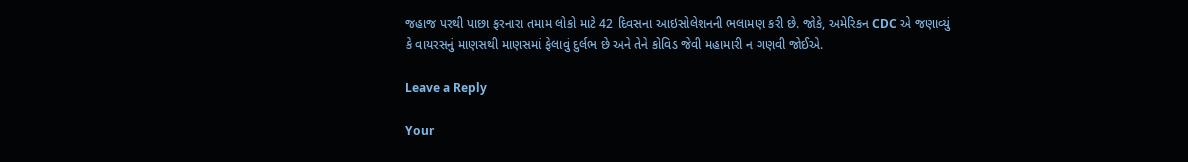જહાજ પરથી પાછા ફરનારા તમામ લોકો માટે 42 દિવસના આઇસોલેશનની ભલામણ કરી છે. જોકે, અમેરિકન CDC એ જણાવ્યું કે વાયરસનું માણસથી માણસમાં ફેલાવું દુર્લભ છે અને તેને કોવિડ જેવી મહામારી ન ગણવી જોઈએ.

Leave a Reply

Your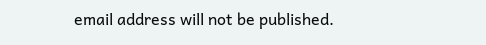email address will not be published.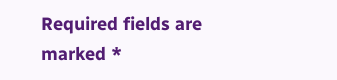Required fields are marked *